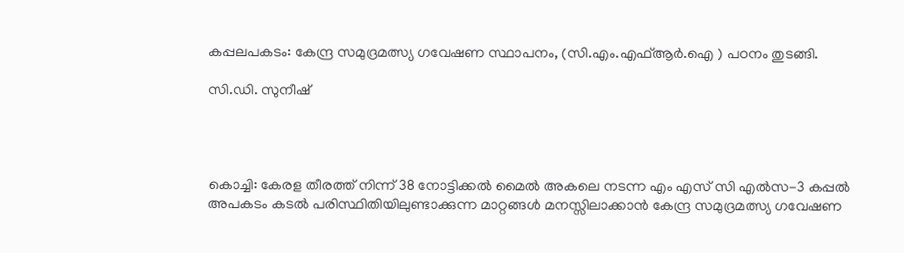കപ്പലപകടം: കേന്ദ്ര സമുദ്രമത്സ്യ ഗവേഷണ സ്ഥാപനം, (സി.എം.എഫ്ആർ.ഐ ) പഠനം തുടങ്ങി.

സി.ഡി. സുനീഷ്




കൊച്ചി: കേരള തീരത്ത് നിന്ന് 38 നോട്ടിക്കൽ മൈൽ അകലെ നടന്ന എം എസ് സി എൽസ-3 കപ്പൽ അപകടം കടൽ പരിസ്ഥിതിയിലുണ്ടാക്കുന്ന മാറ്റങ്ങൾ മനസ്സിലാക്കാൻ കേന്ദ്ര സമുദ്രമത്സ്യ ഗവേഷണ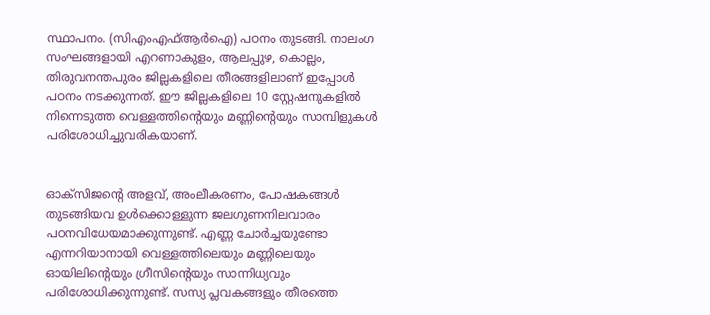സ്ഥാപനം. (സിഎംഎഫ്ആർഐ) പഠനം തുടങ്ങി. നാലംഗ സംഘങ്ങളായി എറണാകുളം, ആലപ്പുഴ, കൊല്ലം, തിരുവനന്തപുരം ജില്ലകളിലെ തീരങ്ങളിലാണ് ഇപ്പോൾ പഠനം നടക്കുന്നത്. ഈ ജില്ലകളിലെ 10 സ്റ്റേഷനുകളിൽ നിന്നെടുത്ത വെള്ളത്തിൻ്റെയും മണ്ണിൻ്റെയും സാമ്പിളുകൾ പരിശോധിച്ചുവരികയാണ്.


ഓക്സിജൻ്റെ അളവ്, അംലീകരണം, പോഷകങ്ങൾ തുടങ്ങിയവ ഉൾക്കൊള്ളുന്ന ജലഗുണനിലവാരം പഠനവിധേയമാക്കുന്നുണ്ട്. എണ്ണ ചോർച്ചയുണ്ടോ എന്നറിയാനായി വെള്ളത്തിലെയും മണ്ണിലെയും ഓയിലിൻ്റെയും ഗ്രീസിൻ്റെയും സാന്നിധ്യവും പരിശോധിക്കുന്നുണ്ട്. സസ്യ പ്ലവകങ്ങളും തീരത്തെ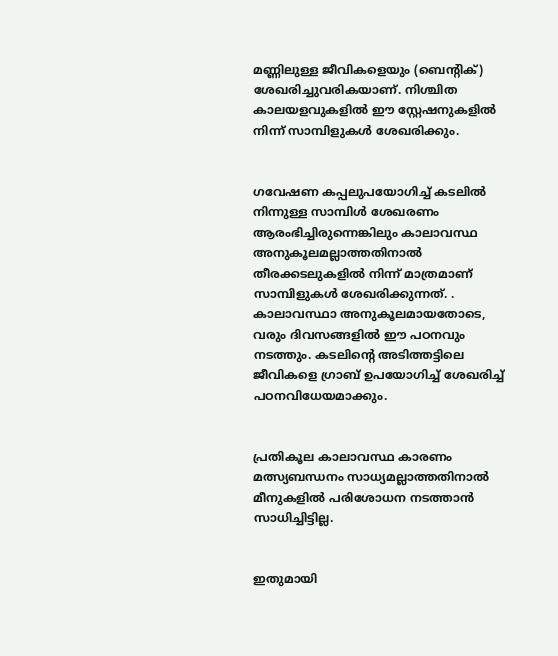മണ്ണിലുള്ള ജീവികളെയും (ബെൻ്റിക്) ശേഖരിച്ചുവരികയാണ്. നിശ്ചിത കാലയളവുകളിൽ ഈ സ്റ്റേഷനുകളിൽ നിന്ന് സാമ്പിളുകൾ ശേഖരിക്കും.


ഗവേഷണ കപ്പലുപയോഗിച്ച് കടലിൽ നിന്നുള്ള സാമ്പിൾ ശേഖരണം ആരംഭിച്ചിരുന്നെങ്കിലും കാലാവസ്ഥ അനുകൂലമല്ലാത്തതിനാൽ തീരക്കടലുകളിൽ നിന്ന് മാത്രമാണ് സാമ്പിളുകൾ ശേഖരിക്കുന്നത്. . കാലാവസ്ഥാ അനുകൂലമായതോടെ, വരും ദിവസങ്ങളിൽ ഈ പഠനവും നടത്തും. കടലിൻ്റെ അടിത്തട്ടിലെ ജീവികളെ ഗ്രാബ് ഉപയോഗിച്ച് ശേഖരിച്ച് പഠനവിധേയമാക്കും.


പ്രതികൂല കാലാവസ്ഥ കാരണം മത്സ്യബന്ധനം സാധ്യമല്ലാത്തതിനാൽ മീനുകളിൽ പരിശോധന നടത്താൻ സാധിച്ചിട്ടില്ല.


ഇതുമായി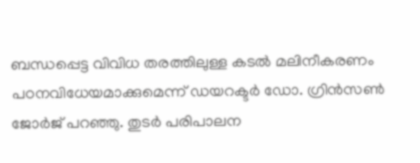ബന്ധപ്പെട്ട വിവിധ തരത്തിലുള്ള കടൽ മലിനീകരണം പഠനവിധേയമാക്കുമെന്ന് ഡയറക്ടർ ഡോ. ഗ്രിൻസൺ ജോർജ് പറഞ്ഞു. തുടർ പരിപാലന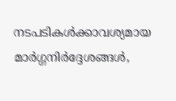നടപടികൾക്കാവശ്യമായ മാർഗ്ഗനിർദ്ദേശങ്ങൾ,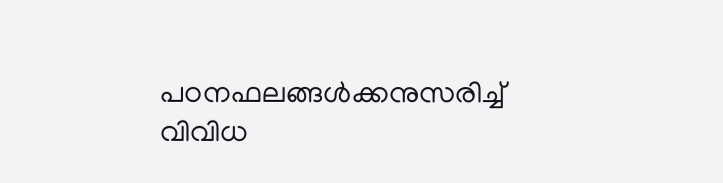പഠനഫലങ്ങൾക്കനുസരിച്ച് വിവിധ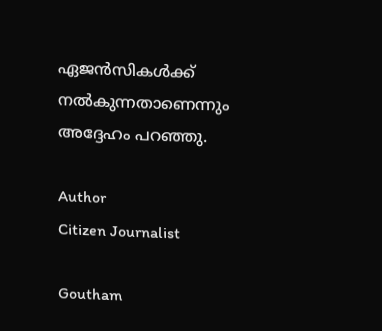ഏജൻസികൾക്ക് നൽകുന്നതാണെന്നും അദ്ദേഹം പറഞ്ഞു.

Author
Citizen Journalist

Goutham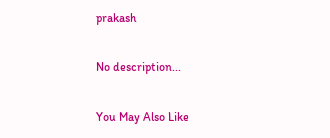prakash

No description...

You May Also Like